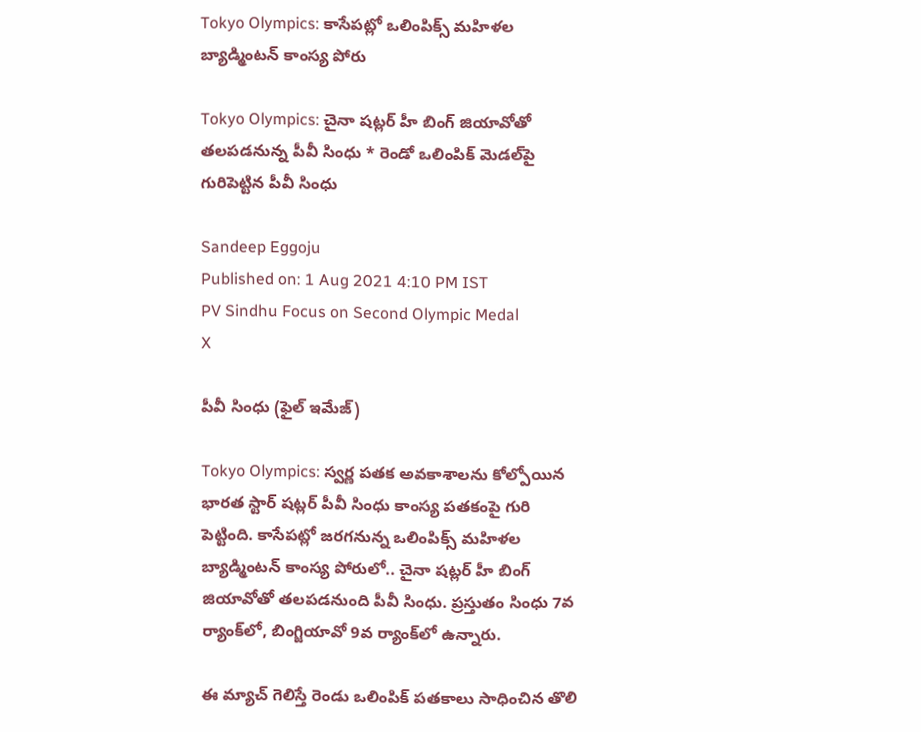Tokyo Olympics: కాసేపట్లో ఒలింపిక్స్‌ మహిళల బ్యాడ్మింటన్ కాంస్య పోరు

Tokyo Olympics: చైనా షట్లర్‌ హీ బింగ్ జియావోతో తలపడనున్న పీవీ సింధు * రెండో ఒలింపిక్‌ మెడల్‌పై గురిపెట్టిన పీవీ సింధు

Sandeep Eggoju
Published on: 1 Aug 2021 4:10 PM IST
PV Sindhu Focus on Second Olympic Medal
X

పీవీ సింధు (ఫైల్ ఇమేజ్)

Tokyo Olympics: స్వర్ణ పతక అవకాశాలను కోల్పోయిన భారత స్టార్ షట్లర్ పీవీ సింధు కాంస్య పతకంపై గురి పెట్టింది. కాసేపట్లో జరగనున్న ఒలింపిక్స్‌ మహిళల బ్యాడ్మింటన్ కాంస్య పోరులో.. చైనా షట్లర్‌ హీ బింగ్ జియావోతో తలపడనుంది పీవీ సింధు. ప్రస్తుతం సింధు 7వ ర్యాంక్‌లో, బింగ్జియావో 9వ ర్యాంక్‌లో ఉన్నారు.

ఈ మ్యాచ్‌ గెలిస్తే రెండు ఒలింపిక్‌ పతకాలు సాధించిన తొలి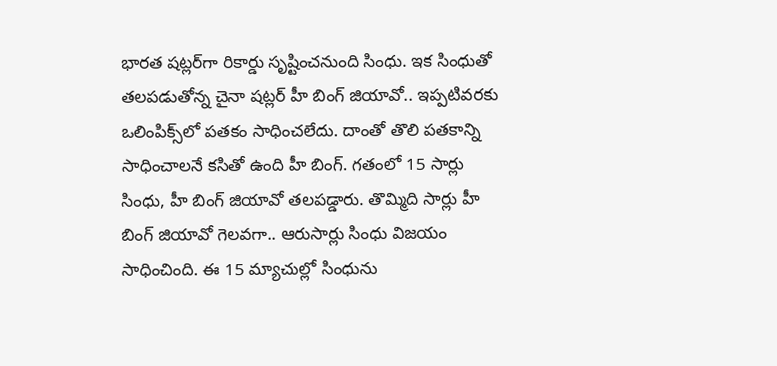భారత షట్లర్‌గా రికార్డు సృష్టించనుంది సింధు. ఇక సింధుతో తలపడుతోన్న చైనా షట్లర్ హీ బింగ్ జియావో.. ఇప్పటివరకు ఒలింపిక్స్‌లో పతకం సాధించలేదు. దాంతో తొలి పతకాన్ని సాధించాలనే కసితో ఉంది హీ బింగ్. గతంలో 15 సార్లు సింధు, హీ బింగ్‌ జియావో తలపడ్డారు. తొమ్మిది సార్లు హీ బింగ్‌ జియావో గెలవగా.. ఆరుసార్లు సింధు విజయం సాధించింది. ఈ 15 మ్యాచుల్లో సింధును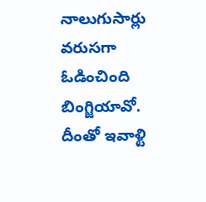నాలుగుసార్లు వరుసగా ఓడించింది బింగ్జియావో. దీంతో ఇవాళ్టి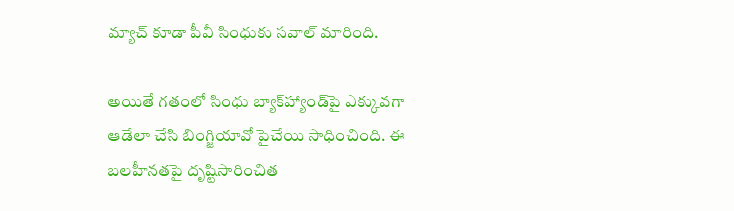మ్యాచ్‌ కూడా పీవీ సింధుకు సవాల్‌ మారింది.

అయితే గ‌తంలో సింధు బ్యాక్‌హ్యాండ్‌పై ఎక్కువ‌గా ఆడేలా చేసి బింగ్జియావో పైచేయి సాధించింది. ఈ బ‌ల‌హీన‌త‌పై దృష్టిసారించిత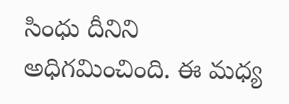సింధు దీనిని అధిగ‌మించింది. ఈ మ‌ధ్య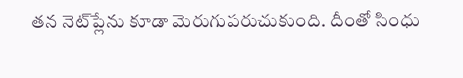త‌న నెట్‌ప్లేను కూడా మెరుగుపరుచుకుంది. దీంతో సింధు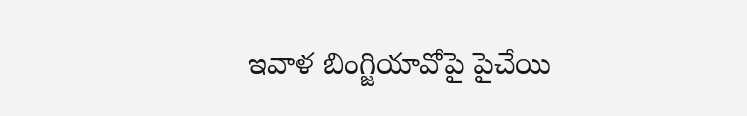ఇవాళ బింగ్జియావోపై పైచేయి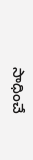సాధించే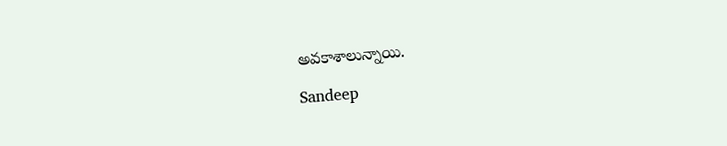అవకాశాలున్నాయి.

Sandeep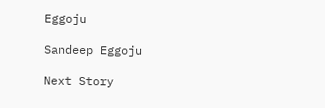Eggoju

Sandeep Eggoju

Next Story